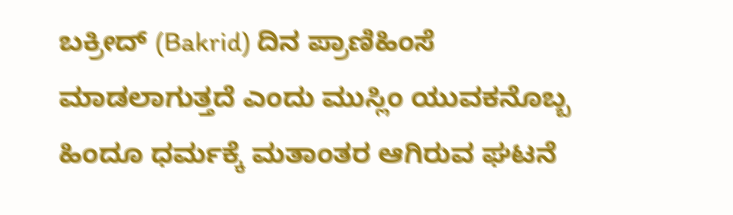ಬಕ್ರೀದ್ (Bakrid) ದಿನ ಪ್ರಾಣಿಹಿಂಸೆ ಮಾಡಲಾಗುತ್ತದೆ ಎಂದು ಮುಸ್ಲಿಂ ಯುವಕನೊಬ್ಬ ಹಿಂದೂ ಧರ್ಮಕ್ಕೆ ಮತಾಂತರ ಆಗಿರುವ ಘಟನೆ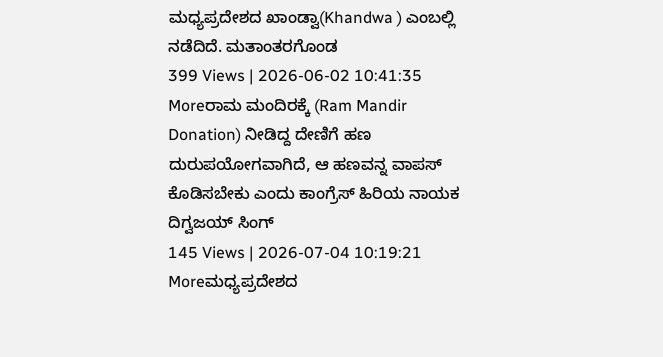ಮಧ್ಯಪ್ರದೇಶದ ಖಾಂಡ್ವಾ(Khandwa ) ಎಂಬಲ್ಲಿ ನಡೆದಿದೆ. ಮತಾಂತರಗೊಂಡ
399 Views | 2026-06-02 10:41:35
Moreರಾಮ ಮಂದಿರಕ್ಕೆ (Ram Mandir Donation) ನೀಡಿದ್ದ ದೇಣಿಗೆ ಹಣ ದುರುಪಯೋಗವಾಗಿದೆ, ಆ ಹಣವನ್ನ ವಾಪಸ್ ಕೊಡಿಸಬೇಕು ಎಂದು ಕಾಂಗ್ರೆಸ್ ಹಿರಿಯ ನಾಯಕ ದಿಗ್ವಜಯ್ ಸಿಂಗ್
145 Views | 2026-07-04 10:19:21
Moreಮಧ್ಯಪ್ರದೇಶದ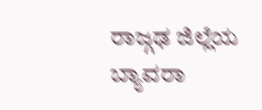ರಾಜ್ಗಢ ಜಿಲ್ಲೆಯ ಬ್ಯಾವರಾ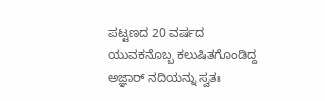ಪಟ್ಟಣದ 20 ವರ್ಷದ ಯುವಕನೊಬ್ಬ ಕಲುಷಿತಗೊಂಡಿದ್ದ ಅಜ್ಞಾರ್ ನದಿಯನ್ನು ಸ್ವತಃ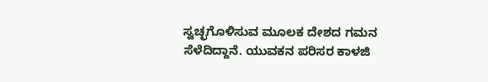ಸ್ವಚ್ಛಗೊಳಿಸುವ ಮೂಲಕ ದೇಶದ ಗಮನ ಸೆಳೆದಿದ್ದಾನೆ. ಯುವಕನ ಪರಿಸರ ಕಾಳಜಿ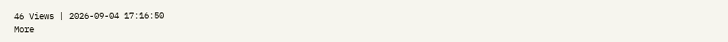46 Views | 2026-09-04 17:16:50
More